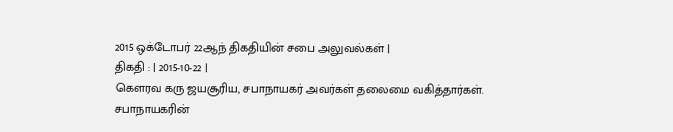2015 ஒக்டோபர் 22ஆந் திகதியின் சபை அலுவல்கள் |
திகதி : | 2015-10-22 |
கௌரவ கரு ஜயசூரிய, சபாநாயகர் அவர்கள் தலைமை வகித்தார்கள்.
சபாநாயகரின்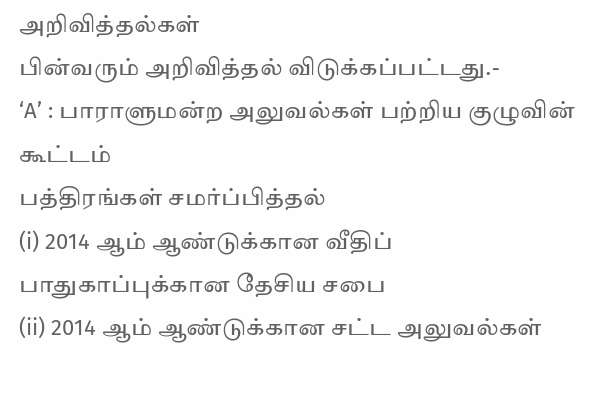அறிவித்தல்கள்
பின்வரும் அறிவித்தல் விடுக்கப்பட்டது.-
‘A’ : பாராளுமன்ற அலுவல்கள் பற்றிய குழுவின் கூட்டம்
பத்திரங்கள் சமர்ப்பித்தல்
(i) 2014 ஆம் ஆண்டுக்கான வீதிப் பாதுகாப்புக்கான தேசிய சபை
(ii) 2014 ஆம் ஆண்டுக்கான சட்ட அலுவல்கள்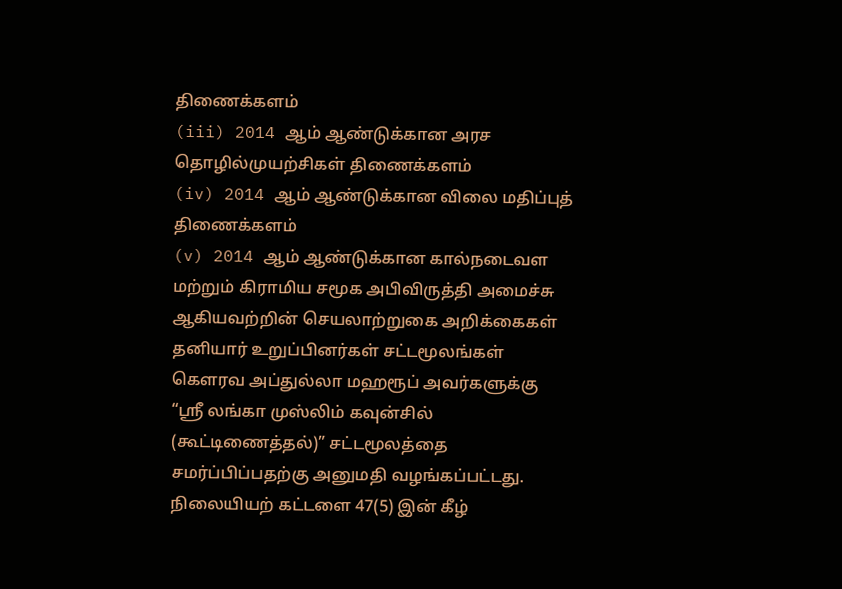திணைக்களம்
(iii) 2014 ஆம் ஆண்டுக்கான அரச தொழில்முயற்சிகள் திணைக்களம்
(iv) 2014 ஆம் ஆண்டுக்கான விலை மதிப்புத் திணைக்களம்
(v) 2014 ஆம் ஆண்டுக்கான கால்நடைவள மற்றும் கிராமிய சமூக அபிவிருத்தி அமைச்சு
ஆகியவற்றின் செயலாற்றுகை அறிக்கைகள்
தனியார் உறுப்பினர்கள் சட்டமூலங்கள்
கெளரவ அப்துல்லா மஹரூப் அவர்களுக்கு “ஸ்ரீ லங்கா முஸ்லிம் கவுன்சில் (கூட்டிணைத்தல்)” சட்டமூலத்தை சமர்ப்பிப்பதற்கு அனுமதி வழங்கப்பட்டது.
நிலையியற் கட்டளை 47(5) இன் கீழ்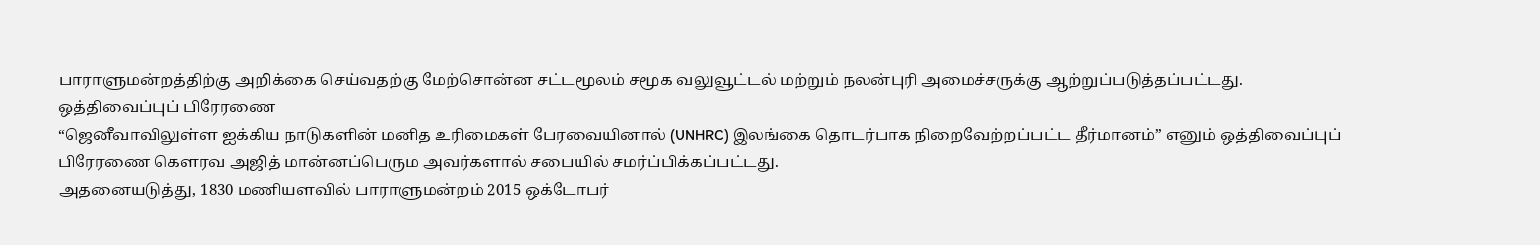பாராளுமன்றத்திற்கு அறிக்கை செய்வதற்கு மேற்சொன்ன சட்டமூலம் சமூக வலுவூட்டல் மற்றும் நலன்புரி அமைச்சருக்கு ஆற்றுப்படுத்தப்பட்டது.
ஒத்திவைப்புப் பிரேரணை
“ஜெனீவாவிலுள்ள ஐக்கிய நாடுகளின் மனித உரிமைகள் பேரவையினால் (UNHRC) இலங்கை தொடர்பாக நிறைவேற்றப்பட்ட தீர்மானம்” எனும் ஒத்திவைப்புப் பிரேரணை கௌரவ அஜித் மான்னப்பெரும அவர்களால் சபையில் சமர்ப்பிக்கப்பட்டது.
அதனையடுத்து, 1830 மணியளவில் பாராளுமன்றம் 2015 ஒக்டோபர்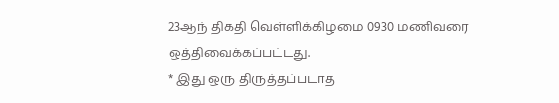23ஆந் திகதி வெள்ளிக்கிழமை 0930 மணிவரை ஒத்திவைக்கப்பட்டது.
* இது ஒரு திருத்தப்படாத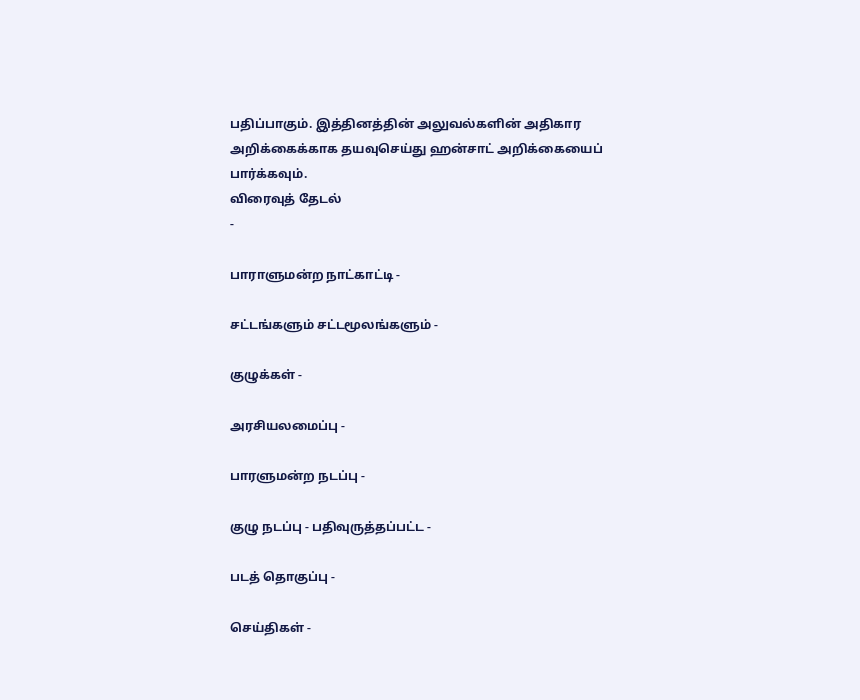பதிப்பாகும். இத்தினத்தின் அலுவல்களின் அதிகார அறிக்கைக்காக தயவுசெய்து ஹன்சாட் அறிக்கையைப் பார்க்கவும்.
விரைவுத் தேடல்
-

பாராளுமன்ற நாட்காட்டி -

சட்டங்களும் சட்டமூலங்களும் -

குழுக்கள் -

அரசியலமைப்பு -

பாரளுமன்ற நடப்பு -

குழு நடப்பு - பதிவுருத்தப்பட்ட -

படத் தொகுப்பு -

செய்திகள் -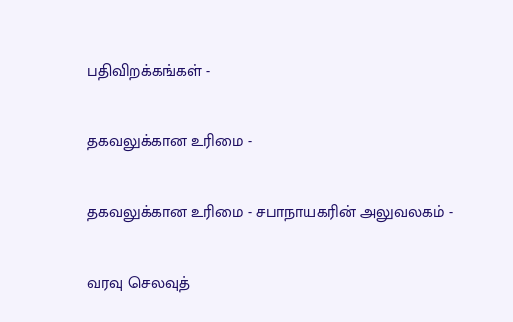பதிவிறக்கங்கள் -

தகவலுக்கான உரிமை -

தகவலுக்கான உரிமை - சபாநாயகரின் அலுவலகம் -

வரவு செலவுத்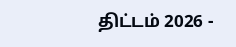திட்டம் 2026 -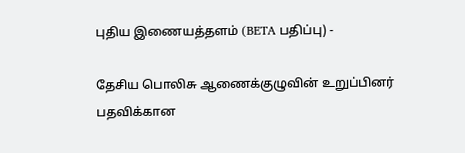புதிய இணையத்தளம் (BETA பதிப்பு) -

தேசிய பொலிசு ஆணைக்குழுவின் உறுப்பினர் பதவிக்கான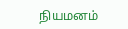நியமனம்